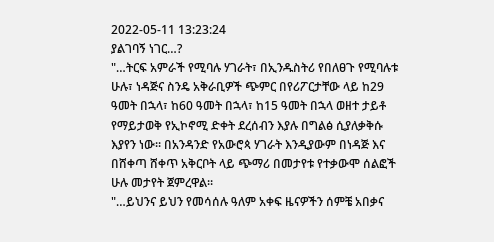2022-05-11 13:23:24
ያልገባኝ ነገር…?
"…ትርፍ አምራች የሚባሉ ሃገራት፣ በኢንዱስትሪ የበለፀጉ የሚባሉቱ ሁሉ፣ ነዳጅና ስንዴ አቅራቢዎች ጭምር በየሪፖርታቸው ላይ ከ29 ዓመት በኋላ፣ ከ60 ዓመት በኋላ፣ ከ15 ዓመት በኋላ ወዘተ ታይቶ የማይታወቅ የኢኮኖሚ ድቀት ደረሰብን እያሉ በግልፅ ሲያለቃቅሱ እያየን ነው። በአንዳንድ የአውሮጳ ሃገራት እንዲያውም በነዳጅ እና በሸቀጣ ሸቀጥ አቅርቦት ላይ ጭማሪ በመታየቱ የተቃውሞ ሰልፎች ሁሉ መታየት ጀምረዋል።
"…ይህንና ይህን የመሳሰሉ ዓለም አቀፍ ዜናዎችን ሰምቼ አበቃና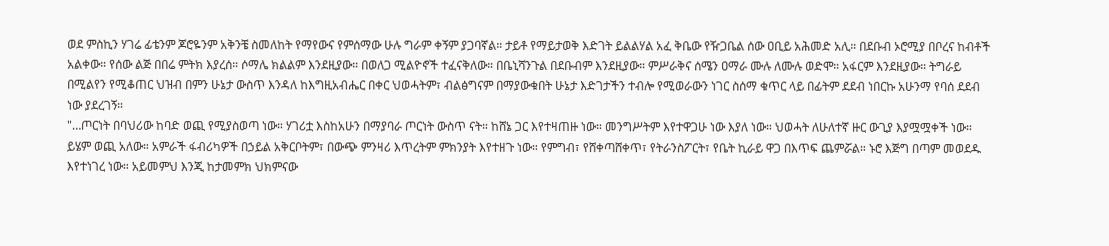ወደ ምስኪን ሃገሬ ፊቴንም ጆሮዬንም አቅንቼ ስመለከት የማየውና የምሰማው ሁሉ ግራም ቀኝም ያጋባኛል። ታይቶ የማይታወቅ እድገት ይልልሃል አፈ ቅቤው የዥጋቤል ሰው ዐቢይ አሕመድ አሊ። በደቡብ ኦሮሚያ በቦረና ከብቶች አልቀው። የሰው ልጅ በበሬ ምትክ እያረሰ። ሶማሌ ክልልም እንደዚያው። በወለጋ ሚልዮኖች ተፈናቅለው። በቤኒሻንጉል በደቡብም እንደዚያው። ምሥራቅና ሰሜን ዐማራ ሙሉ ለሙሉ ወድሞ። አፋርም እንደዚያው። ትግራይ በሚልየን የሚቆጠር ህዝብ በምን ሁኔታ ውስጥ እንዳለ ከእግዚአብሔር በቀር ህወሓትም፣ ብልፅግናም በማያውቁበት ሁኔታ እድገታችን ተብሎ የሚወራውን ነገር ስሰማ ቁጥር ላይ በፊትም ደደብ ነበርኩ አሁንማ የባሰ ደደብ ነው ያደረገኝ።
"…ጦርነት በባህሪው ከባድ ወጪ የሚያስወጣ ነው። ሃገሪቷ እስከአሁን በማያባራ ጦርነት ውስጥ ናት። ከሸኔ ጋር እየተዛጠዙ ነው። መንግሥትም እየተዋጋሁ ነው እያለ ነው። ህወሓት ለሁለተኛ ዙር ውጊያ እያሟሟቀች ነው። ይሄም ወጪ አለው። አምራች ፋብሪካዎች በኃይል አቅርቦትም፣ በውጭ ምንዛሪ እጥረትም ምክንያት እየተዘጉ ነው። የምግብ፣ የሸቀጣሸቀጥ፣ የትራንስፖርት፣ የቤት ኪራይ ዋጋ በእጥፍ ጨምሯል። ኑሮ እጅግ በጣም መወደዱ እየተነገረ ነው። አይመምህ እንጂ ከታመምክ ህክምናው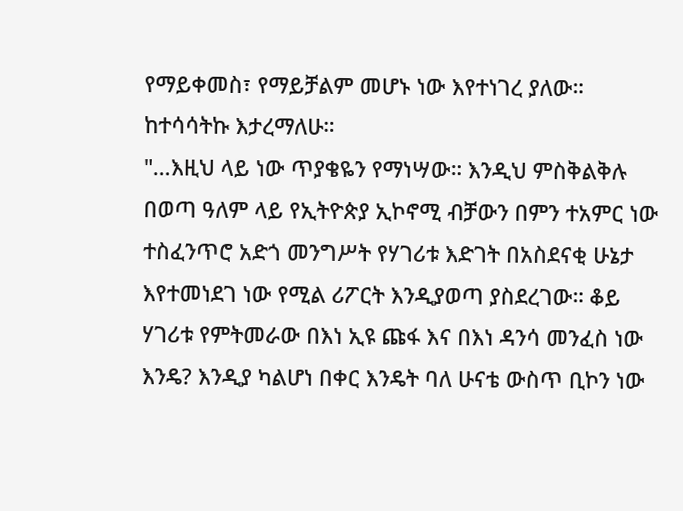የማይቀመስ፣ የማይቻልም መሆኑ ነው እየተነገረ ያለው። ከተሳሳትኩ እታረማለሁ።
"…እዚህ ላይ ነው ጥያቄዬን የማነሣው። እንዲህ ምስቅልቅሉ በወጣ ዓለም ላይ የኢትዮጵያ ኢኮኖሚ ብቻውን በምን ተአምር ነው ተስፈንጥሮ አድጎ መንግሥት የሃገሪቱ እድገት በአስደናቂ ሁኔታ እየተመነደገ ነው የሚል ሪፖርት እንዲያወጣ ያስደረገው። ቆይ ሃገሪቱ የምትመራው በእነ ኢዩ ጩፋ እና በእነ ዳንሳ መንፈስ ነው እንዴ? እንዲያ ካልሆነ በቀር እንዴት ባለ ሁናቴ ውስጥ ቢኮን ነው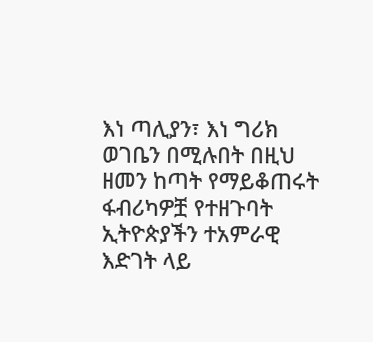እነ ጣሊያን፣ እነ ግሪክ ወገቤን በሚሉበት በዚህ ዘመን ከጣት የማይቆጠሩት ፋብሪካዎቿ የተዘጉባት ኢትዮጵያችን ተአምራዊ እድገት ላይ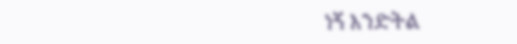ነኝ እንድትል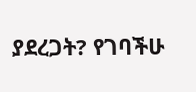ያደረጋት? የገባችሁ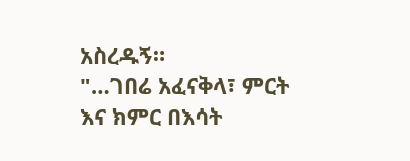አስረዱኝ።
"…ገበሬ አፈናቅላ፣ ምርት እና ክምር በእሳት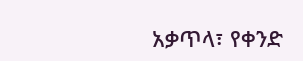አቃጥላ፣ የቀንድ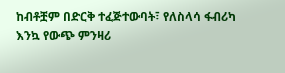ከብቶቿም በድርቅ ተፈጅተውባት፣ የለስላሳ ፋብሪካ እንኳ የውጭ ምንዛሪ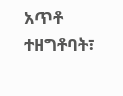አጥቶ ተዘግቶባት፣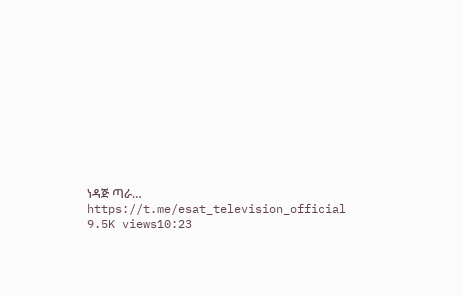ነዳጅ ጣራ…
https://t.me/esat_television_official
9.5K views10:23